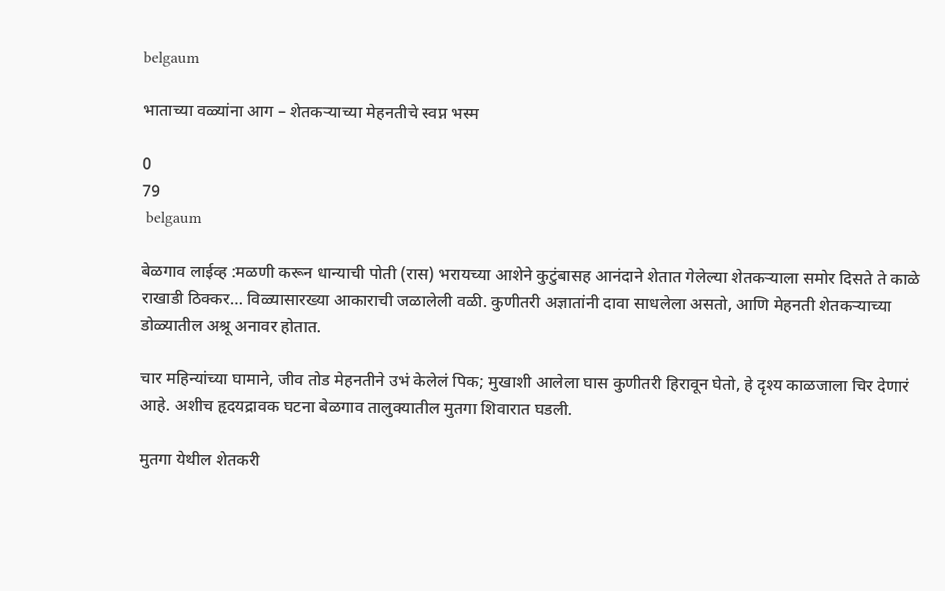belgaum

भाताच्या वळ्यांना आग – शेतकऱ्याच्या मेहनतीचे स्वप्न भस्म

0
79
 belgaum

बेळगाव लाईव्ह :मळणी करून धान्याची पोती (रास) भरायच्या आशेने कुटुंबासह आनंदाने शेतात गेलेल्या शेतकऱ्याला समोर दिसते ते काळे राखाडी ठिक्कर… विळ्यासारख्या आकाराची जळालेली वळी. कुणीतरी अज्ञातांनी दावा साधलेला असतो, आणि मेहनती शेतकऱ्याच्या डोळ्यातील अश्रू अनावर होतात.

चार महिन्यांच्या घामाने, जीव तोड मेहनतीने उभं केलेलं पिक; मुखाशी आलेला घास कुणीतरी हिरावून घेतो, हे दृश्य काळजाला चिर देणारं आहे. अशीच हृदयद्रावक घटना बेळगाव तालुक्यातील मुतगा शिवारात घडली.

मुतगा येथील शेतकरी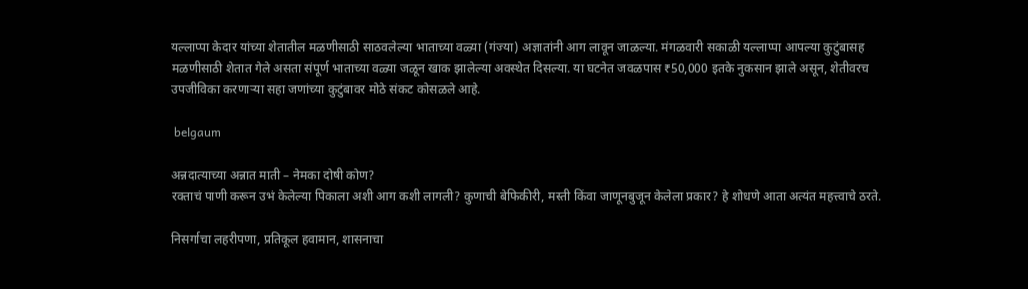यल्लाप्पा केदार यांच्या शेतातील मळणीसाठी साठवलेल्या भाताच्या वळ्या (गंज्या) अज्ञातांनी आग लावून जाळल्या. मंगळवारी सकाळी यल्लाप्पा आपल्या कुटुंबासह मळणीसाठी शेतात गेले असता संपूर्ण भाताच्या वळ्या जळून खाक झालेल्या अवस्थेत दिसल्या. या घटनेत जवळपास ₹50,000 इतके नुकसान झाले असून, शेतीवरच उपजीविका करणाऱ्या सहा जणांच्या कुटुंबावर मोठे संकट कोसळले आहे.

 belgaum

अन्नदात्याच्या अन्नात माती – नेमका दोषी कोण?
रक्ताचं पाणी करून उभं केलेल्या पिकाला अशी आग कशी लागली? कुणाची बेफिकीरी, मस्ती किंवा जाणूनबुजून केलेला प्रकार? हे शोधणे आता अत्यंत महत्त्वाचे ठरते.

निसर्गाचा लहरीपणा, प्रतिकूल हवामान, शासनाचा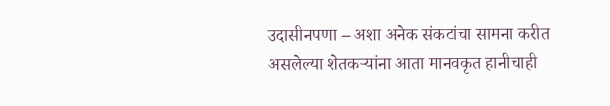उदासीनपणा – अशा अनेक संकटांचा सामना करीत असलेल्या शेतकऱ्यांना आता मानवकृत हानीचाही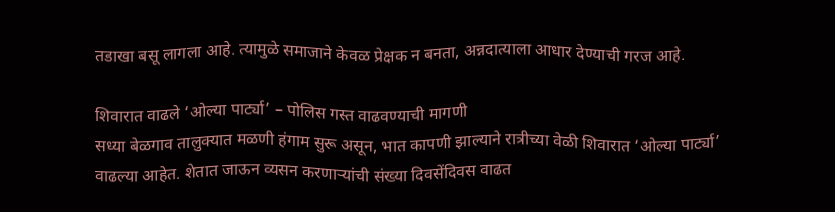तडाखा बसू लागला आहे. त्यामुळे समाजाने केवळ प्रेक्षक न बनता, अन्नदात्याला आधार देण्याची गरज आहे.

शिवारात वाढले ‘ओल्या पार्ट्या’ – पोलिस गस्त वाढवण्याची मागणी
सध्या बेळगाव तालुक्यात मळणी हंगाम सुरू असून, भात कापणी झाल्याने रात्रीच्या वेळी शिवारात ‘ओल्या पार्ट्या’ वाढल्या आहेत. शेतात जाऊन व्यसन करणाऱ्यांची संख्या दिवसेंदिवस वाढत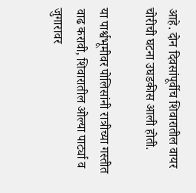आहे. दोन दिवसांपूर्वीच शिवारातील वायर चोरीची घटना उघडकीस आली होती.

या पार्श्वभूमीवर पोलिसांनी रात्रीच्या गस्तीत वाढ करावी, शिवारातील ओल्या पार्ट्या व जुगारावर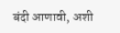बंदी आणावी, अशी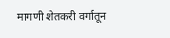मागणी शेतकरी वर्गातून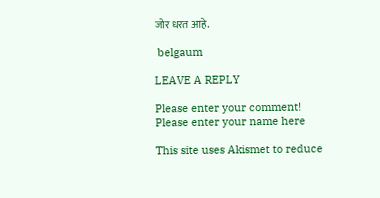जोर धरत आहे.

 belgaum

LEAVE A REPLY

Please enter your comment!
Please enter your name here

This site uses Akismet to reduce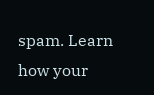spam. Learn how your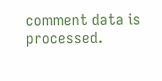comment data is processed.